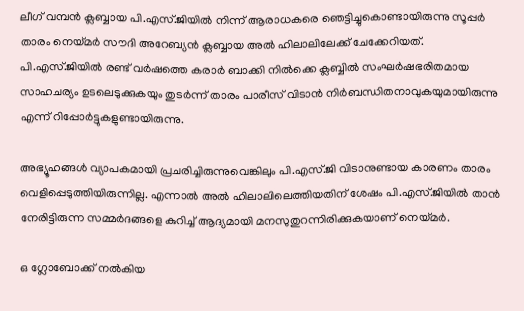ലീഗ് വമ്പന്‍ ക്ലബ്ബായ പി.എസ്.ജിയില്‍ നിന്ന് ആരാധകരെ ഞെട്ടിച്ചുകൊണ്ടായിരുന്നു സൂപ്പര്‍ താരം നെയ്മര്‍ സൗദി അറേബ്യന്‍ ക്ലബ്ബായ അല്‍ ഹിലാലിലേക്ക് ചേക്കേറിയത്. പി.എസ്.ജിയില്‍ രണ്ട് വര്‍ഷത്തെ കരാര്‍ ബാക്കി നില്‍ക്കെ ക്ലബ്ബില്‍ സംഘര്‍ഷഭരിതമായ സാഹചര്യം ഉടലെടുക്കുകയും തുടര്‍ന്ന് താരം പാരീസ് വിടാന്‍ നിര്‍ബന്ധിതനാവുകയുമായിരുന്നു എന്ന് റിപ്പോര്‍ട്ടുകളുണ്ടായിരുന്നു.

അഭ്യൂഹങ്ങള്‍ വ്യാപകമായി പ്രചരിച്ചിരുന്നുവെങ്കിലും പി.എസ്.ജി വിടാനുണ്ടായ കാരണം താരം വെളിപ്പെടുത്തിയിരുന്നില്ല. എന്നാല്‍ അല്‍ ഹിലാലിലെത്തിയതിന് ശേഷം പി.എസ്.ജിയില്‍ താന്‍ നേരിട്ടിരുന്ന സമ്മര്‍ദങ്ങളെ കുറിച്ച് ആദ്യമായി മനസുതുറന്നിരിക്കുകയാണ് നെയ്മര്‍.

ഒ ഗ്ലോബോക്ക് നല്‍കിയ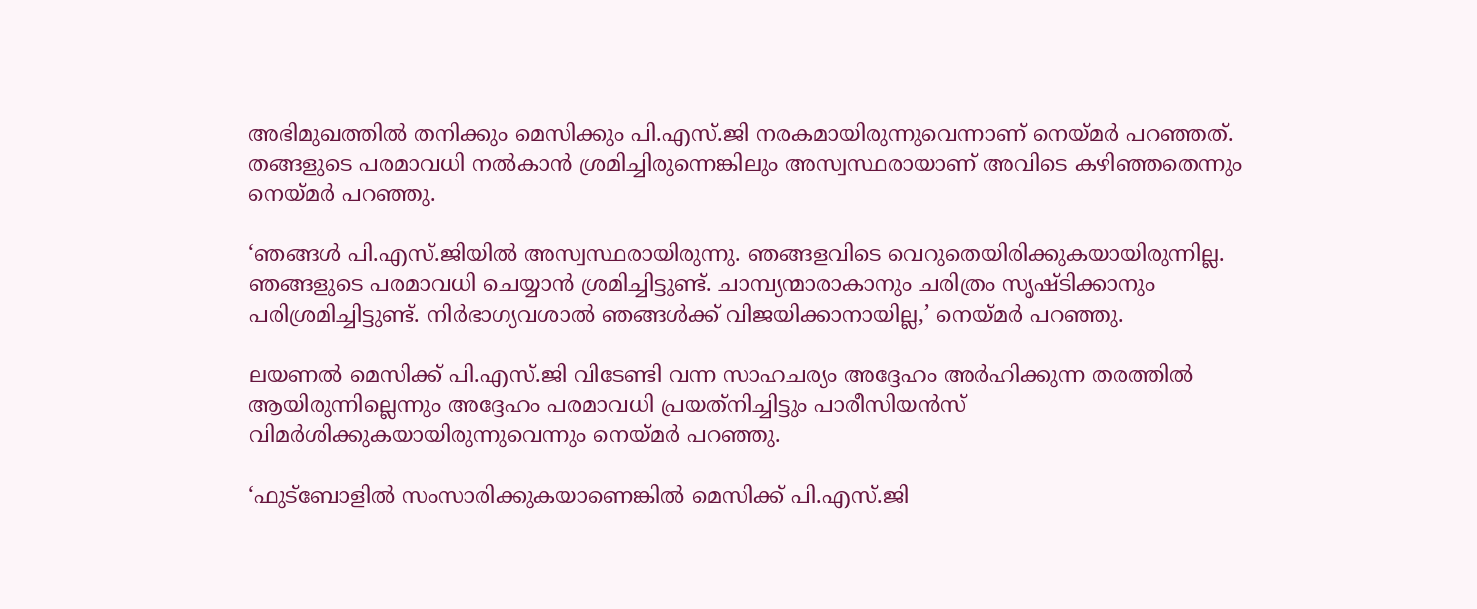അഭിമുഖത്തില്‍ തനിക്കും മെസിക്കും പി.എസ്.ജി നരകമായിരുന്നുവെന്നാണ് നെയ്മര്‍ പറഞ്ഞത്. തങ്ങളുടെ പരമാവധി നല്‍കാന്‍ ശ്രമിച്ചിരുന്നെങ്കിലും അസ്വസ്ഥരായാണ് അവിടെ കഴിഞ്ഞതെന്നും നെയ്മര്‍ പറഞ്ഞു.

‘ഞങ്ങള്‍ പി.എസ്.ജിയില്‍ അസ്വസ്ഥരായിരുന്നു. ഞങ്ങളവിടെ വെറുതെയിരിക്കുകയായിരുന്നില്ല. ഞങ്ങളുടെ പരമാവധി ചെയ്യാന്‍ ശ്രമിച്ചിട്ടുണ്ട്. ചാമ്പ്യന്മാരാകാനും ചരിത്രം സൃഷ്ടിക്കാനും പരിശ്രമിച്ചിട്ടുണ്ട്. നിര്‍ഭാഗ്യവശാല്‍ ഞങ്ങള്‍ക്ക് വിജയിക്കാനായില്ല,’ നെയ്മര്‍ പറഞ്ഞു.

ലയണല്‍ മെസിക്ക് പി.എസ്.ജി വിടേണ്ടി വന്ന സാഹചര്യം അദ്ദേഹം അര്‍ഹിക്കുന്ന തരത്തില്‍ ആയിരുന്നില്ലെന്നും അദ്ദേഹം പരമാവധി പ്രയത്‌നിച്ചിട്ടും പാരീസിയന്‍സ് വിമര്‍ശിക്കുകയായിരുന്നുവെന്നും നെയ്മര്‍ പറഞ്ഞു.

‘ഫുട്ബോളില്‍ സംസാരിക്കുകയാണെങ്കില്‍ മെസിക്ക് പി.എസ്.ജി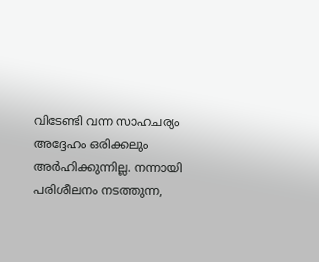വിടേണ്ടി വന്ന സാഹചര്യം അദ്ദേഹം ഒരിക്കലും അര്‍ഹിക്കുന്നില്ല. നന്നായി പരിശീലനം നടത്തുന്ന,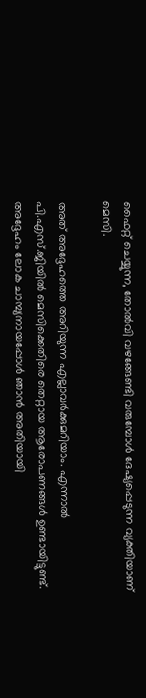ഫൈറ്റ് ചെയ്യുന്ന, തോല്‍വി വഴങ്ങേണ്ടി വരുമ്പോള്‍ ദേഷ്യപ്പെടുന്ന വ്യക്തിയാണ് മെസി.

അത് അദ്ദേഹത്തെ അറിയുന്ന എല്ലാവര്‍ക്കുമറിയാം. എന്നാല്‍ പി.എസ്.ജിയില്‍ മെസിക്കെതിരെ തെറ്റായ ആരോപണങ്ങള്‍ ഉണ്ടായിട്ടുണ്ട്. അദ്ദേഹം ലോക ചാമ്പ്യനായപ്പോള്‍ ഞാന്‍ അതിയായി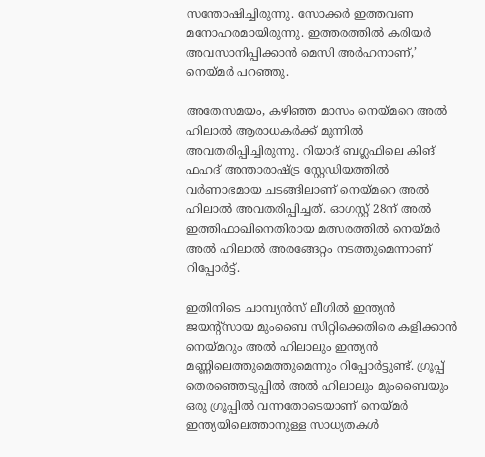സന്തോഷിച്ചിരുന്നു. സോക്കര്‍ ഇത്തവണ മനോഹരമായിരുന്നു. ഇത്തരത്തില്‍ കരിയര്‍ അവസാനിപ്പിക്കാന്‍ മെസി അര്‍ഹനാണ്,’ നെയ്മര്‍ പറഞ്ഞു.

അതേസമയം, കഴിഞ്ഞ മാസം നെയ്മറെ അല്‍ ഹിലാല്‍ ആരാധകര്‍ക്ക് മുന്നില്‍ അവതരിപ്പിച്ചിരുന്നു. റിയാദ് ബഗ്ലഫിലെ കിങ് ഫഹദ് അന്താരാഷ്ട്ര സ്റ്റേഡിയത്തില്‍ വര്‍ണാഭമായ ചടങ്ങിലാണ് നെയ്മറെ അല്‍ ഹിലാല്‍ അവതരിപ്പിച്ചത്. ഓഗസ്റ്റ് 28ന് അല്‍ ഇത്തിഫാഖിനെതിരായ മത്സരത്തില്‍ നെയ്മര്‍ അല്‍ ഹിലാല്‍ അരങ്ങേറ്റം നടത്തുമെന്നാണ് റിപ്പോര്‍ട്ട്.

ഇതിനിടെ ചാമ്പ്യന്‍സ് ലീഗില്‍ ഇന്ത്യന്‍ ജയന്റ്‌സായ മുംബൈ സിറ്റിക്കെതിരെ കളിക്കാന്‍ നെയ്മറും അല്‍ ഹിലാലും ഇന്ത്യന്‍ മണ്ണിലെത്തുമെത്തുമെന്നും റിപ്പോര്‍ട്ടുണ്ട്. ഗ്രൂപ്പ് തെരഞ്ഞെടുപ്പില്‍ അല്‍ ഹിലാലും മുംബൈയും ഒരു ഗ്രൂപ്പില്‍ വന്നതോടെയാണ് നെയ്മര്‍ ഇന്ത്യയിലെത്താനുള്ള സാധ്യതകള്‍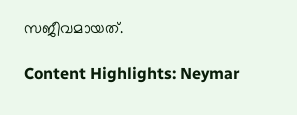സജീവമായത്.

Content Highlights: Neymar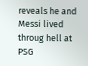reveals he and Messi lived throug hell at PSG